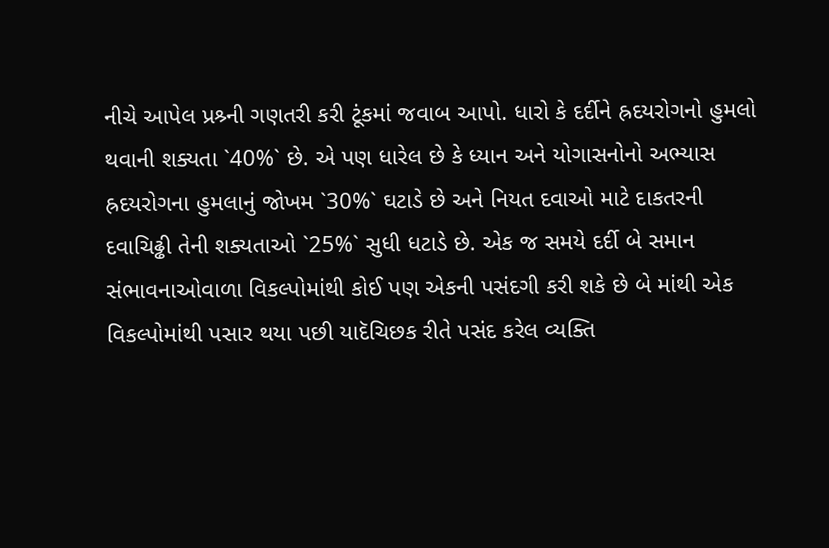નીચે આપેલ પ્રશ્ર્ની ગણતરી કરી ટૂંકમાં જવાબ આપો. ધારો કે દર્દીને હ્રદયરોગનો હુમલો થવાની શક્યતા `40%` છે. એ પણ ધારેલ છે કે ધ્યાન અને યોગાસનોનો અભ્યાસ હ્રદયરોગના હુમલાનું જોખમ `30%` ઘટાડે છે અને નિયત દવાઓ માટે દાકતરની દવાચિઢ્ઢી તેની શક્યતાઓ `25%` સુધી ધટાડે છે. એક જ સમયે દર્દી બે સમાન સંભાવનાઓવાળા વિકલ્પોમાંથી કોઈ પણ એકની પસંદગી કરી શકે છે બે માંથી એક વિકલ્પોમાંથી પસાર થયા પછી યાદૅચિછક રીતે પસંદ કરેલ વ્યક્તિ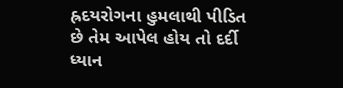હ્રદયરોગના હુમલાથી પીડિત છે તેમ આપેલ હોય તો દર્દી ધ્યાન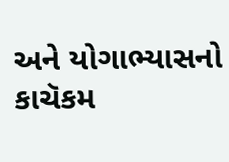અને યોગાભ્યાસનો કાચૅકમ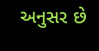અનુસર છે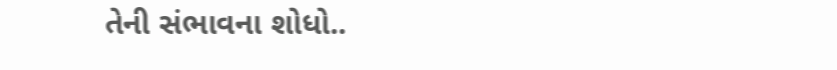તેની સંભાવના શોધો..